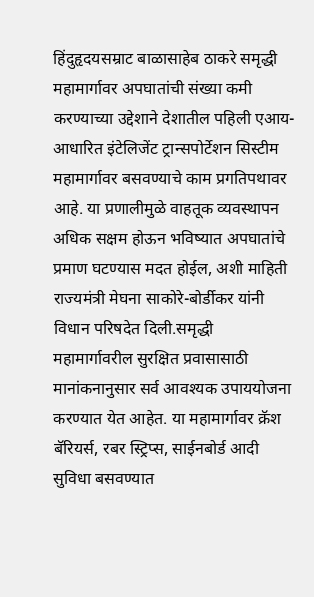हिंदुहृदयसम्राट बाळासाहेब ठाकरे समृद्धी महामार्गावर अपघातांची संख्या कमी करण्याच्या उद्देशाने देशातील पहिली एआय-आधारित इंटेलिजेंट ट्रान्सपोर्टेशन सिस्टीम महामार्गावर बसवण्याचे काम प्रगतिपथावर आहे. या प्रणालीमुळे वाहतूक व्यवस्थापन अधिक सक्षम होऊन भविष्यात अपघातांचे प्रमाण घटण्यास मदत होईल, अशी माहिती राज्यमंत्री मेघना साकोरे-बोर्डीकर यांनी विधान परिषदेत दिली.समृद्धी महामार्गावरील सुरक्षित प्रवासासाठी मानांकनानुसार सर्व आवश्यक उपाययोजना करण्यात येत आहेत. या महामार्गावर क्रॅश बॅरियर्स, रबर स्ट्रिप्स, साईनबोर्ड आदी सुविधा बसवण्यात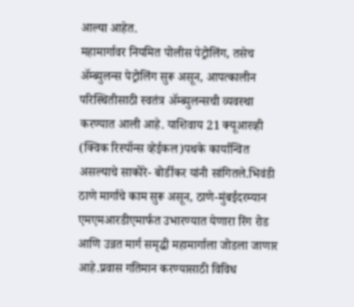आल्या आहेत.
महामार्गावर नियमित पोलीस पेट्रोलिंग, तसेच ॲम्ब्युलन्स पेट्रोलिंग सुरू असून, आपत्कालीन परिस्थितीसाठी स्वतंत्र ॲम्ब्युलन्सची व्यवस्था करण्यात आली आहे. याशिवाय 21 क्यूआरव्ही (क्विक रिस्पॉन्स व्हेईकल)पथके कार्यान्वित असल्याचे साकोरे- बोर्डीकर यांनी सांगितले.भिवंडी ठाणे मार्गाचे काम सुरू असून, ठाणे-मुंबईदरम्यान एमएमआरडीएमार्फत उभारण्यात येणारा रिंग रोड आणि उन्नत मार्ग समृद्धी महामार्गाला जोडला जाणार आहे.प्रवास गतिमान करण्यासाठी विविध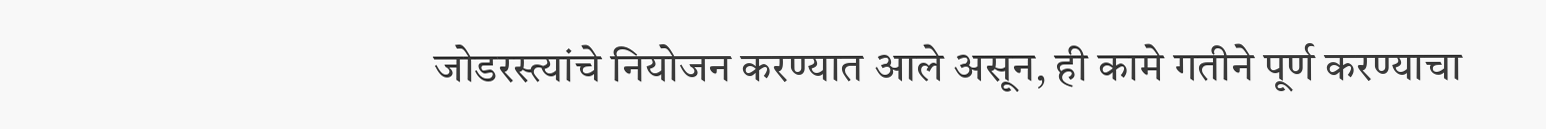जोडरस्त्यांचे नियोजन करण्यात आले असून, ही कामे गतीने पूर्ण करण्याचा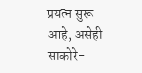प्रयत्न सुरू आहे, असेही साकोरे-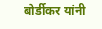बोर्डीकर यांनी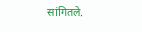सांगितले.